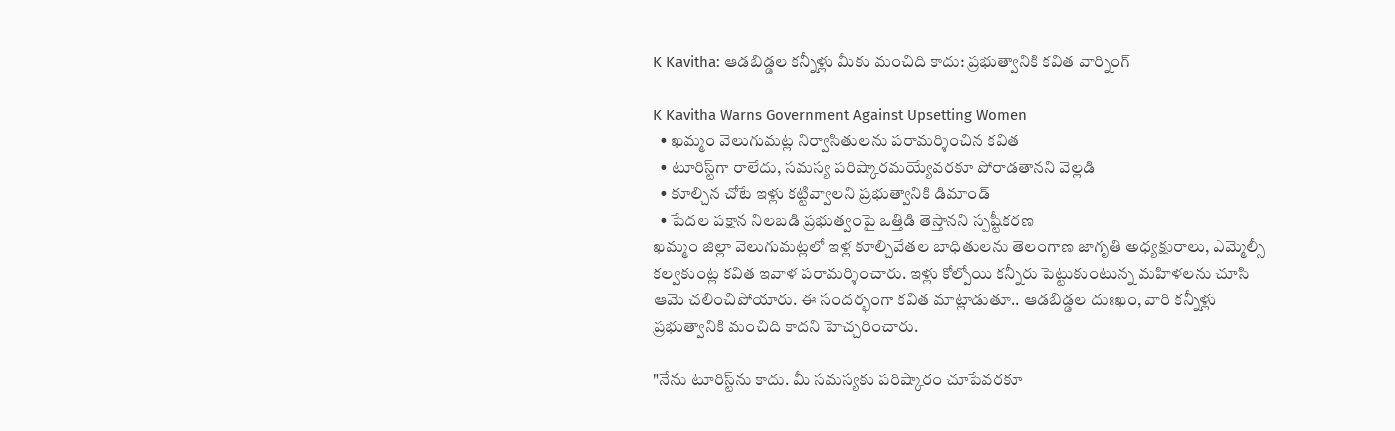K Kavitha: ఆడబిడ్డల కన్నీళ్లు మీకు మంచిది కాదు: ప్రభుత్వానికి కవిత వార్నింగ్

K Kavitha Warns Government Against Upsetting Women
  • ఖమ్మం వెలుగుమట్ల నిర్వాసితులను పరామర్శించిన కవిత
  • టూరిస్ట్‌గా రాలేదు, సమస్య పరిష్కారమయ్యేవరకూ పోరాడతాన‌ని వెల్ల‌డి
  • కూల్చిన చోటే ఇళ్లు కట్టివ్వాలని ప్రభుత్వానికి డిమాండ్
  • పేదల పక్షాన నిలబడి ప్రభుత్వంపై ఒత్తిడి తెస్తానని స్పష్టీకరణ
ఖమ్మం జిల్లా వెలుగుమట్లలో ఇళ్ల కూల్చివేతల బాధితులను తెలంగాణ జాగృతి అధ్యక్షురాలు, ఎమ్మెల్సీ కల్వకుంట్ల కవిత ఇవాళ‌ పరామర్శించారు. ఇళ్లు కోల్పోయి కన్నీరు పెట్టుకుంటున్న మహిళలను చూసి ఆమె చలించిపోయారు. ఈ సందర్భంగా కవిత మాట్లాడుతూ.. ఆడబిడ్డల దుఃఖం, వారి కన్నీళ్లు ప్రభుత్వానికి మంచిది కాదని హెచ్చరించారు.

"నేను టూరిస్ట్‌ను కాదు. మీ సమస్యకు పరిష్కారం చూపేవరకూ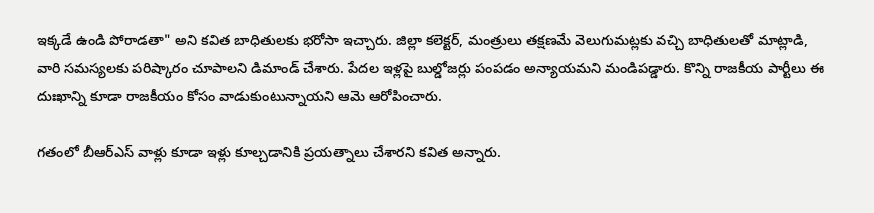ఇక్కడే ఉండి పోరాడతా" అని కవిత బాధితులకు భరోసా ఇచ్చారు. జిల్లా కలెక్టర్, మంత్రులు తక్షణమే వెలుగుమట్లకు వచ్చి బాధితులతో మాట్లాడి, వారి సమస్యలకు పరిష్కారం చూపాలని డిమాండ్ చేశారు. పేదల ఇళ్లపై బుల్డోజర్లు పంపడం అన్యాయమని మండిపడ్డారు. కొన్ని రాజకీయ పార్టీలు ఈ దుఃఖాన్ని కూడా రాజకీయం కోసం వాడుకుంటున్నాయని ఆమె ఆరోపించారు.

గతంలో బీఆర్ఎస్ వాళ్లు కూడా ఇళ్లు కూల్చడానికి ప్రయత్నాలు చేశారని కవిత అన్నారు.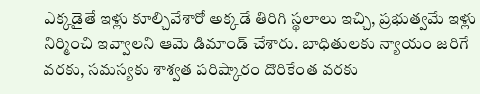ఎక్కడైతే ఇళ్లు కూల్చివేశారో అక్కడే తిరిగి స్థలాలు ఇచ్చి, ప్రభుత్వమే ఇళ్లు నిర్మించి ఇవ్వాలని ఆమె డిమాండ్ చేశారు. బాధితులకు న్యాయం జరిగే వరకు, సమస్యకు శాశ్వత పరిష్కారం దొరికేంత వరకు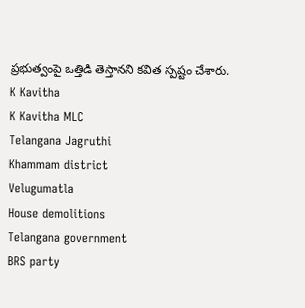ప్రభుత్వంపై ఒత్తిడి తెస్తానని కవిత స్పష్టం చేశారు.
K Kavitha
K Kavitha MLC
Telangana Jagruthi
Khammam district
Velugumatla
House demolitions
Telangana government
BRS party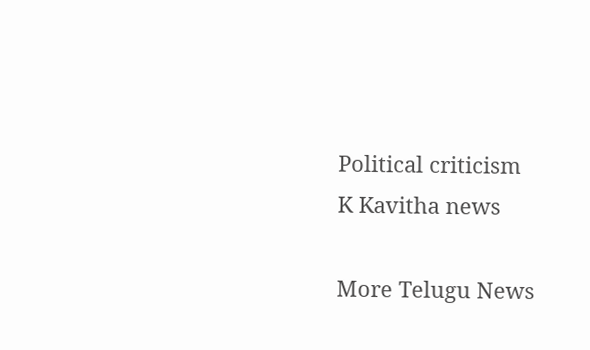Political criticism
K Kavitha news

More Telugu News